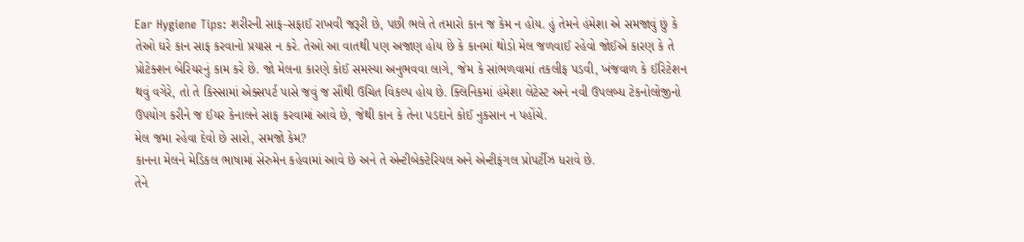Ear Hygiene Tips: શરીરની સાફ-સફાઈ રાખવી જરૂરી છે, પછી ભલે તે તમારો કાન જ કેમ ન હોય. હું તેમને હંમેશા એ સમજાવું છું કે તેઓ ઘરે કાન સાફ કરવાનો પ્રયાસ ન કરે. તેઓ આ વાતથી પણ અજાણ હોય છે કે કાનમાં થોડો મેલ જળવાઈ રહેવો જોઈએ કારણ કે તે પ્રોટેક્શન બેરિયરનું કામ કરે છે. જો મેલના કારણે કોઈ સમસ્યા અનુભવવા લાગે, જેમ કે સાંભળવામાં તકલીફ પડવી, ખંજવાળ કે ઈરિટેશન થવું વગેરે, તો તે કિસ્સામાં એક્સપર્ટ પાસે જવું જ સૌથી ઉચિત વિકલ્પ હોય છે. ક્લિનિકમાં હંમેશા લેટેસ્ટ અને નવી ઉપલબ્ધ ટેકનોલોજીનો ઉપયોગ કરીને જ ઈયર કેનાલને સાફ કરવામાં આવે છે, જેથી કાન કે તેના પડદાને કોઈ નુકસાન ન પહોંચે.
મેલ જમા રહેવા દેવો છે સારો, સમજો કેમ?
કાનના મેલને મેડિકલ ભાષામાં સેરુમેન કહેવામાં આવે છે અને તે એન્ટીબેક્ટેરિયલ અને એન્ટીફંગલ પ્રોપર્ટીઝ ધરાવે છે.
તેને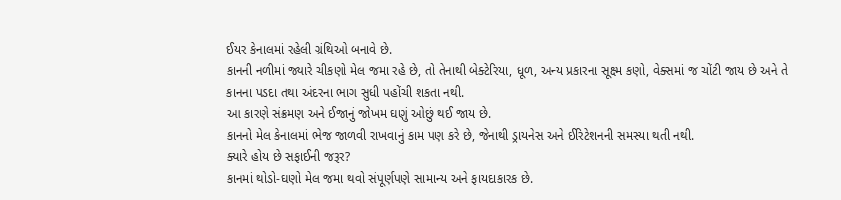ઈયર કેનાલમાં રહેલી ગ્રંથિઓ બનાવે છે.
કાનની નળીમાં જ્યારે ચીકણો મેલ જમા રહે છે, તો તેનાથી બેક્ટેરિયા, ધૂળ, અન્ય પ્રકારના સૂક્ષ્મ કણો, વેક્સમાં જ ચોંટી જાય છે અને તે કાનના પડદા તથા અંદરના ભાગ સુધી પહોંચી શકતા નથી.
આ કારણે સંક્રમણ અને ઈજાનું જોખમ ઘણું ઓછું થઈ જાય છે.
કાનનો મેલ કેનાલમાં ભેજ જાળવી રાખવાનું કામ પણ કરે છે, જેનાથી ડ્રાયનેસ અને ઈરિટેશનની સમસ્યા થતી નથી.
ક્યારે હોય છે સફાઈની જરૂર?
કાનમાં થોડો-ઘણો મેલ જમા થવો સંપૂર્ણપણે સામાન્ય અને ફાયદાકારક છે.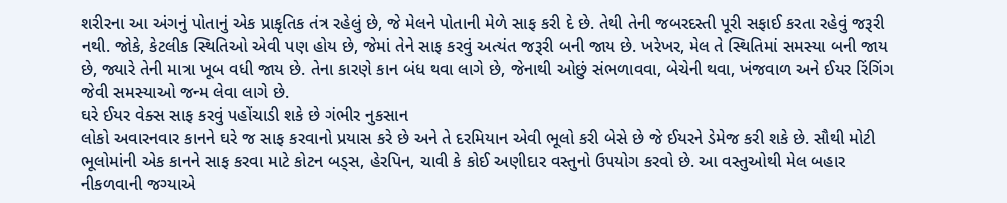શરીરના આ અંગનું પોતાનું એક પ્રાકૃતિક તંત્ર રહેલું છે, જે મેલને પોતાની મેળે સાફ કરી દે છે. તેથી તેની જબરદસ્તી પૂરી સફાઈ કરતા રહેવું જરૂરી નથી. જોકે, કેટલીક સ્થિતિઓ એવી પણ હોય છે, જેમાં તેને સાફ કરવું અત્યંત જરૂરી બની જાય છે. ખરેખર, મેલ તે સ્થિતિમાં સમસ્યા બની જાય છે, જ્યારે તેની માત્રા ખૂબ વધી જાય છે. તેના કારણે કાન બંધ થવા લાગે છે, જેનાથી ઓછું સંભળાવવા, બેચેની થવા, ખંજવાળ અને ઈયર રિંગિંગ જેવી સમસ્યાઓ જન્મ લેવા લાગે છે.
ઘરે ઈયર વેક્સ સાફ કરવું પહોંચાડી શકે છે ગંભીર નુકસાન
લોકો અવારનવાર કાનને ઘરે જ સાફ કરવાનો પ્રયાસ કરે છે અને તે દરમિયાન એવી ભૂલો કરી બેસે છે જે ઈયરને ડેમેજ કરી શકે છે. સૌથી મોટી ભૂલોમાંની એક કાનને સાફ કરવા માટે કોટન બડ્સ, હેરપિન, ચાવી કે કોઈ અણીદાર વસ્તુનો ઉપયોગ કરવો છે. આ વસ્તુઓથી મેલ બહાર નીકળવાની જગ્યાએ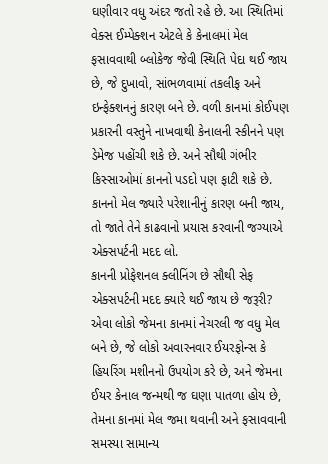ઘણીવાર વધુ અંદર જતો રહે છે. આ સ્થિતિમાં વેક્સ ઈમ્પેક્શન એટલે કે કેનાલમાં મેલ ફસાવવાથી બ્લોકેજ જેવી સ્થિતિ પેદા થઈ જાય છે, જે દુખાવો, સાંભળવામાં તકલીફ અને ઇન્ફેક્શનનું કારણ બને છે. વળી કાનમાં કોઈપણ પ્રકારની વસ્તુને નાખવાથી કેનાલની સ્કીનને પણ ડેમેજ પહોંચી શકે છે. અને સૌથી ગંભીર કિસ્સાઓમાં કાનનો પડદો પણ ફાટી શકે છે. કાનનો મેલ જ્યારે પરેશાનીનું કારણ બની જાય, તો જાતે તેને કાઢવાનો પ્રયાસ કરવાની જગ્યાએ એક્સપર્ટની મદદ લો.
કાનની પ્રોફેશનલ ક્લીનિંગ છે સૌથી સેફ
એક્સપર્ટની મદદ ક્યારે થઈ જાય છે જરૂરી?
એવા લોકો જેમના કાનમાં નેચરલી જ વધુ મેલ બને છે, જે લોકો અવારનવાર ઈયરફોન્સ કે હિયરિંગ મશીનનો ઉપયોગ કરે છે, અને જેમના ઈયર કેનાલ જન્મથી જ ઘણા પાતળા હોય છે, તેમના કાનમાં મેલ જમા થવાની અને ફસાવવાની સમસ્યા સામાન્ય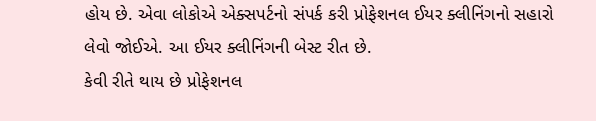હોય છે. એવા લોકોએ એક્સપર્ટનો સંપર્ક કરી પ્રોફેશનલ ઈયર ક્લીનિંગનો સહારો લેવો જોઈએ. આ ઈયર ક્લીનિંગની બેસ્ટ રીત છે.
કેવી રીતે થાય છે પ્રોફેશનલ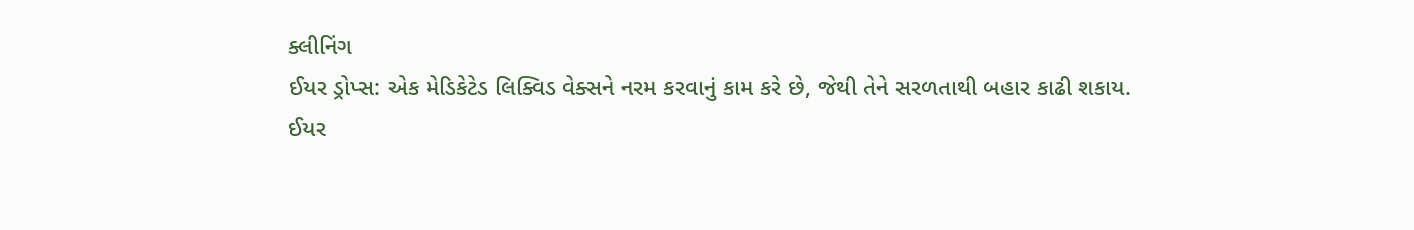ક્લીનિંગ
ઈયર ડ્રોપ્સ: એક મેડિકેટેડ લિક્વિડ વેક્સને નરમ કરવાનું કામ કરે છે, જેથી તેને સરળતાથી બહાર કાઢી શકાય.
ઈયર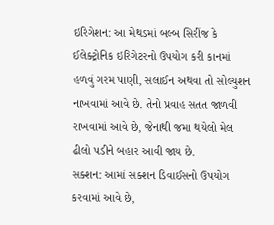ઇરિગેશન: આ મેથડમાં બલ્બ સિરીંજ કે ઈલેક્ટ્રોનિક ઇરિગેટરનો ઉપયોગ કરી કાનમાં હળવું ગરમ પાણી, સલાઈન અથવા તો સોલ્યુશન નાખવામાં આવે છે. તેનો પ્રવાહ સતત જાળવી રાખવામાં આવે છે, જેનાથી જમા થયેલો મેલ ઢીલો પડીને બહાર આવી જાય છે.
સક્શન: આમાં સક્શન ડિવાઈસનો ઉપયોગ કરવામાં આવે છે,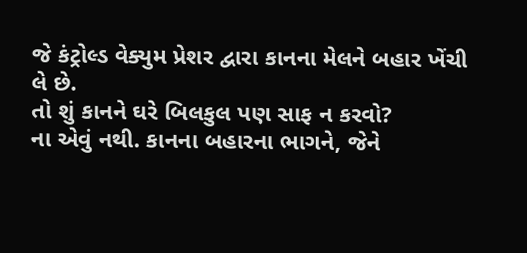જે કંટ્રોલ્ડ વેક્યુમ પ્રેશર દ્વારા કાનના મેલને બહાર ખેંચી લે છે.
તો શું કાનને ઘરે બિલકુલ પણ સાફ ન કરવો?
ના એવું નથી. કાનના બહારના ભાગને, જેને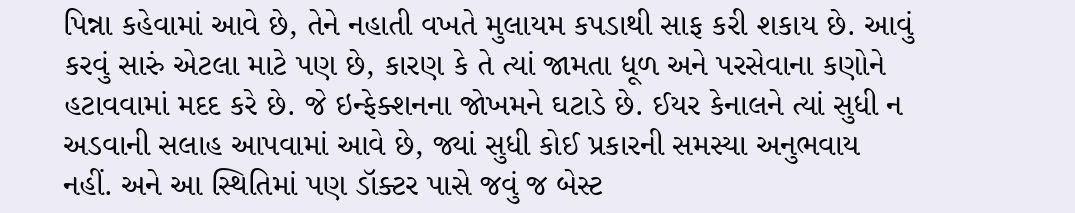પિન્ના કહેવામાં આવે છે, તેને નહાતી વખતે મુલાયમ કપડાથી સાફ કરી શકાય છે. આવું કરવું સારું એટલા માટે પણ છે, કારણ કે તે ત્યાં જામતા ધૂળ અને પરસેવાના કણોને હટાવવામાં મદદ કરે છે. જે ઇન્ફેક્શનના જોખમને ઘટાડે છે. ઈયર કેનાલને ત્યાં સુધી ન અડવાની સલાહ આપવામાં આવે છે, જ્યાં સુધી કોઈ પ્રકારની સમસ્યા અનુભવાય નહીં. અને આ સ્થિતિમાં પણ ડૉક્ટર પાસે જવું જ બેસ્ટ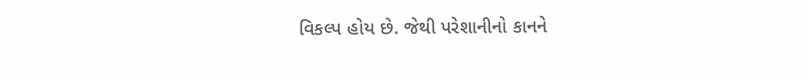વિકલ્પ હોય છે. જેથી પરેશાનીનો કાનને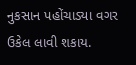નુકસાન પહોંચાડ્યા વગર ઉકેલ લાવી શકાય.